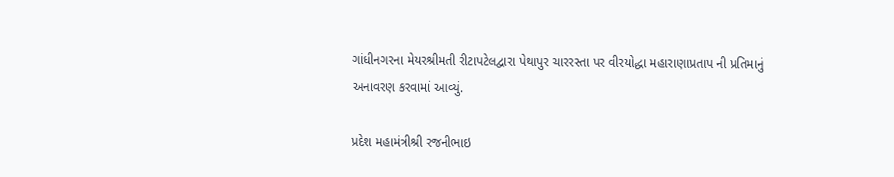ગાંધીનગરના મેયરશ્રીમતી રીટાપટેલદ્વારા પેથાપુર ચારરસ્તા પર વીરયોદ્ધા મહારાણાપ્રતાપ ની પ્રતિમાનું અનાવરણ કરવામાં આવ્યું.

પ્રદેશ મહામંત્રીશ્રી રજનીભાઇ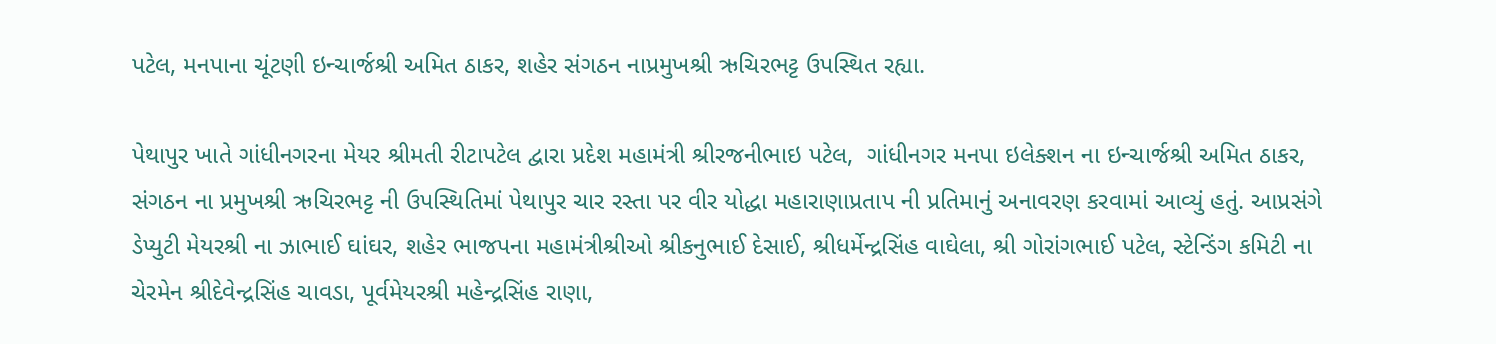પટેલ, મનપાના ચૂંટણી ઇન્ચાર્જશ્રી અમિત ઠાકર, શહેર સંગઠન નાપ્રમુખશ્રી ઋચિરભટ્ટ ઉપસ્થિત રહ્યા.

પેથાપુર ખાતે ગાંધીનગરના મેયર શ્રીમતી રીટાપટેલ દ્વારા પ્રદેશ મહામંત્રી શ્રીરજનીભાઇ પટેલ,  ગાંધીનગર મનપા ઇલેક્શન ના ઇન્ચાર્જશ્રી અમિત ઠાકર,  સંગઠન ના પ્રમુખશ્રી ઋચિરભટ્ટ ની ઉપસ્થિતિમાં પેથાપુર ચાર રસ્તા પર વીર યોદ્ધા મહારાણાપ્રતાપ ની પ્રતિમાનું અનાવરણ કરવામાં આવ્યું હતું. આપ્રસંગે ડેપ્યુટી મેયરશ્રી ના ઝાભાઈ ઘાંઘર, શહેર ભાજપના મહામંત્રીશ્રીઓ શ્રીકનુભાઈ દેસાઈ, શ્રીધર્મેન્દ્રસિંહ વાઘેલા, શ્રી ગોરાંગભાઈ પટેલ, સ્ટેન્ડિંગ કમિટી ના ચેરમેન શ્રીદેવેન્દ્રસિંહ ચાવડા, પૂર્વમેયરશ્રી મહેન્દ્રસિંહ રાણા,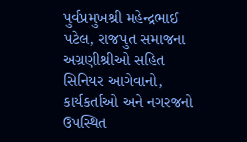પુર્વપ્રમુખશ્રી મહેન્દ્રભાઈ પટેલ, રાજપુત સમાજના અગ્રણીશ્રીઓ સહિત સિનિયર આગેવાનો,  કાર્યકર્તાઓ અને નગરજનો ઉપસ્થિત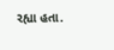રહ્યા હતા.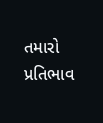તમારો પ્રતિભાવ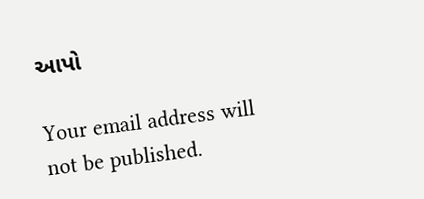આપો

Your email address will not be published.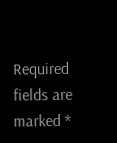Required fields are marked *